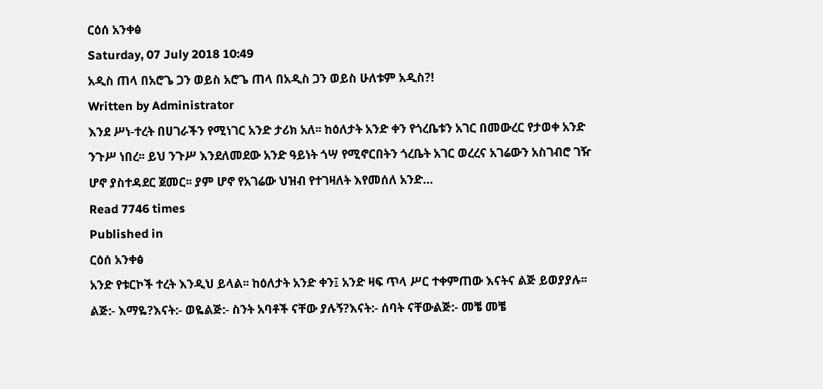ርዕሰ አንቀፅ
Saturday, 07 July 2018 10:49
አዲስ ጠላ በአሮጌ ጋን ወይስ አሮጌ ጠላ በአዲስ ጋን ወይስ ሁለቱም አዲስ?!
Written by Administrator
እንደ ሥነ-ተረት በሀገራችን የሚነገር አንድ ታሪክ አለ፡፡ ከዕለታት አንድ ቀን የጎረቤቱን አገር በመውረር የታወቀ አንድ ንጉሥ ነበረ፡፡ ይህ ንጉሥ እንደለመደው አንድ ዓይነት ጎሣ የሚኖርበትን ጎረቤት አገር ወረረና አገሬውን አስገብሮ ገዥ ሆኖ ያስተዳደር ጀመር፡፡ ያም ሆኖ የአገሬው ህዝብ የተገዛለት እየመሰለ አንድ…
Read 7746 times
Published in
ርዕሰ አንቀፅ
አንድ የቱርኮች ተረት እንዲህ ይላል፡፡ ከዕለታት አንድ ቀን፤ አንድ ዛፍ ጥላ ሥር ተቀምጠው እናትና ልጅ ይወያያሉ፡፡ልጅ:- እማዬ?እናት:- ወዬልጅ:- ስንት አባቶች ናቸው ያሉኝ?እናት:- ሰባት ናቸውልጅ:- መቼ መቼ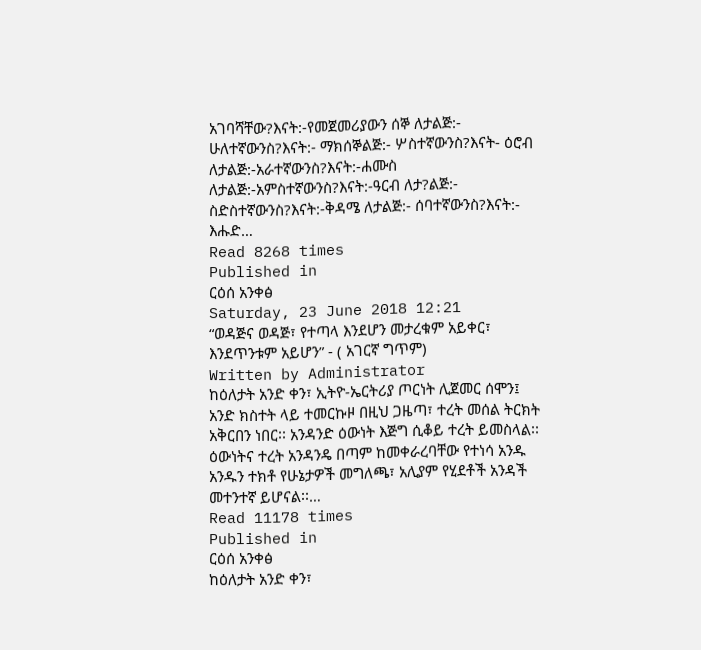አገባሻቸው?እናት:-የመጀመሪያውን ሰኞ ለታልጅ:- ሁለተኛውንስ?እናት:- ማክሰኞልጅ:- ሦስተኛውንስ?እናት- ዕሮብ ለታልጅ:-አራተኛውንስ?እናት:-ሐሙስ ለታልጅ:-አምስተኛውንስ?እናት:-ዓርብ ለታ?ልጅ:- ስድስተኛውንስ?እናት:-ቅዳሜ ለታልጅ:- ሰባተኛውንስ?እናት:- እሑድ…
Read 8268 times
Published in
ርዕሰ አንቀፅ
Saturday, 23 June 2018 12:21
“ወዳጅና ወዳጅ፣ የተጣላ እንደሆን መታረቁም አይቀር፣ እንደጥንቱም አይሆን” - ( አገርኛ ግጥም)
Written by Administrator
ከዕለታት አንድ ቀን፣ ኢትዮ-ኤርትሪያ ጦርነት ሊጀመር ሰሞን፤ አንድ ክስተት ላይ ተመርኩዞ በዚህ ጋዜጣ፣ ተረት መሰል ትርክት አቅርበን ነበር፡፡ አንዳንድ ዕውነት እጅግ ሲቆይ ተረት ይመስላል፡፡ ዕውነትና ተረት አንዳንዴ በጣም ከመቀራረባቸው የተነሳ አንዱ አንዱን ተክቶ የሁኔታዎች መግለጫ፣ አሊያም የሂደቶች አንዳች መተንተኛ ይሆናል፡፡…
Read 11178 times
Published in
ርዕሰ አንቀፅ
ከዕለታት አንድ ቀን፣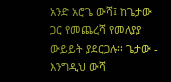አንድ አሮጌ ውሻ፤ ከጌታው ጋር የመጨረሻ የመለያያ ውይይት ያደርጋሉ፡፡ ጌታው - እንግዲህ ውሻ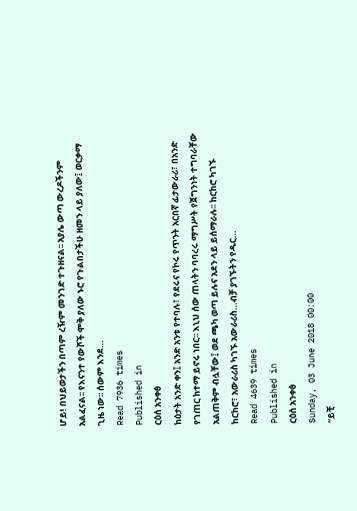ሆይ! በህይወታችን በጣም ረዥም መንገድ ተጉዘናል፡፡ አያሌ ውጣ ውረዶችንም አልፈናል፡፡ የእናንተ የውሾች ሞቅ ያለው ኑሮ የጉልበታችሁ ዘመን ላይ ያለው፤ ወርቃማ ጊዜ ነው፡፡ ሰውም እንደ…
Read 7936 times
Published in
ርዕሰ አንቀፅ
ከዕታት አንድ ቀን፤ አንድ አንቱ የተባሉ፣ የደሩና የኮሩ የጥንት አርበኛ ፊታውራሪ፣ በአንድ የገጠር ከተማ ይኖሩ ነበር፡፡ እኒህ ሰው ጠላትን ባባረሩ ማግሥት የጀግንነት ተግባራቸው አልጠቅም ብሏቸው፤ ወደ ጫካ ወጣ ይሉና አደን ላይ ይሰማራሉ፡፡ ከርከሮ ካገኙ ከርከሮ፣ አውራሪስ ካገኙ አውራሪስ…ብቻ ያገኙትን የዱር…
Read 4639 times
Published in
ርዕሰ አንቀፅ
Sunday, 03 June 2018 00:00
“ይቺ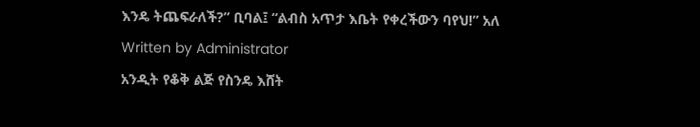እንዴ ትጨፍራለች?” ቢባል፤ “ልብስ አጥታ እቤት የቀረችውን ባየህ!” አለ
Written by Administrator
አንዲት የቆቅ ልጅ የስንዴ እሸት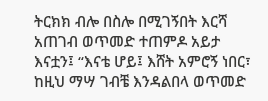ትርክክ ብሎ በስሎ በሚገኝበት እርሻ አጠገብ ወጥመድ ተጠምዶ አይታ እናቷን፤ “እናቴ ሆይ፤ እሸት አምሮኝ ነበር፣ ከዚህ ማሣ ገብቼ እንዳልበላ ወጥመድ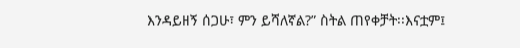እንዳይዘኝ ሰጋሁ፣ ምን ይሻለኛል?” ስትል ጠየቀቻት፡፡እናቷም፤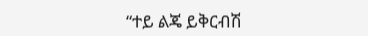“ተይ ልጄ ይቅርብሽ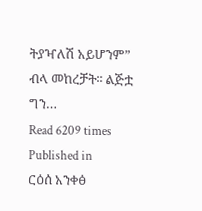ትያዣለሽ አይሆንም” ብላ መከረቻት፡፡ ልጅቷ ግን…
Read 6209 times
Published in
ርዕሰ አንቀፅ